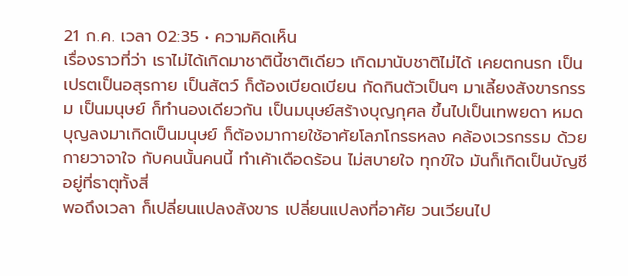21 ก.ค. เวลา 02:35 • ความคิดเห็น
เรื่องราวที่ว่า เราไม่ได้เกิดมาชาตินี้ชาติเดียว เกิดมานับชาติไม่ได้ เคยตกนรก เป็นเปรตเป็นอสุรกาย เป็นสัตว์ ก็ต้องเบียดเบียน กัดกินตัวเป็นๆ มาเลี้ยงสังขารกรรม เป็นมนุษย์ ก็ทำนองเดียวกัน เป็นมนุษย์สร้างบุญกุศล ขึ้นไปเป็นเทพยดา หมดบุญลงมาเกิดเป็นมนุษย์ ก็ต้องมากายใช้อาศัยโลภโกรธหลง คล้องเวรกรรม ด้วยกายวาจาใจ กับคนนั้นคนนี้ ทำเค้าเดือดร้อน ไม่สบายใจ ทุกข์ใจ มันก็เกิดเป็นบัญชีอยู่ที่ธาตุทั้งสี่
พอถึงเวลา ก็เปลี่ยนแปลงสังขาร เปลี่ยนแปลงที่อาศัย วนเวียนไป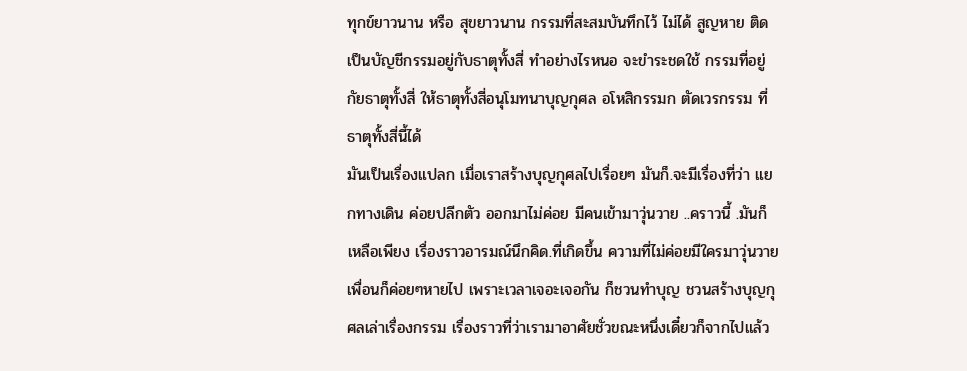ทุกข์ยาวนาน หรือ สุขยาวนาน กรรมที่สะสมบันทึกไว้ ไม่ได้ สูญหาย ติดเป็นบัญชีกรรมอยู่กับธาตุทั้งสี่ ทำอย่างไรหนอ จะขำระชดใช้ กรรมที่อยู่กัยธาตุทั้งสี่ ให้ธาตุทั้งสี่อนุโมทนาบุญกุศล อโหสิกรรมก ตัดเวรกรรม ที่ธาตุทั้งสี่นี้ได้
มันเป็นเรื่องแปลก เมื่อเราสร้างบุญกุศลไปเรื่อยๆ มันก็.จะมีเรื่องที่ว่า แยกทางเดิน ค่อยปลีกตัว ออกมาไม่ค่อย มีคนเข้ามาวุ่นวาย ..คราวนี้ .มันก็เหลือเพียง เรื่องราวอารมณ์นึกคิด.ที่เกิดขึ้น ความที่ไม่ค่อยมีใครมาวุ่นวาย เพื่อนก็ค่อยๆหายไป เพราะเวลาเจอะเจอกัน ก็ชวนทำบุญ ชวนสร้างบุญกุศลเล่าเรื่องกรรม เรื่องราวที่ว่าเรามาอาศัยชั่วขณะหนึ่งเดี๋ยวก็จากไปแล้ว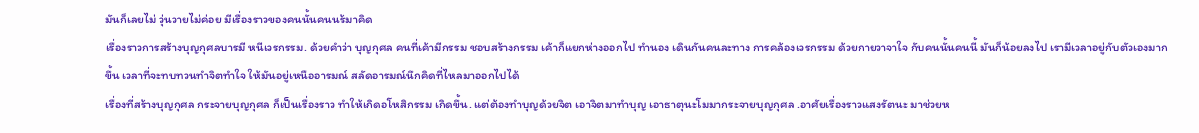มันก็เลยไม่ วุ่นวายไม่ค่อย มีเรื่องราวของคนนั้นคนนร้มาคิด
เรื่องราวการสร้างบุญกุศลบารมี หนีเวรกรรม. ด้วยคำว่า บุญกุศล คนที่เค้ามีกรรม ชอบสร้างกรรม เค้าก็แยกห่างออกไป ทำนอง เดินกันคนละทาง การคล้องเวรกรรม ด้วยกายวาจาใจ กับคนนั้นคนนี้ มันก็น้อยลงไป เรามีเวลาอยู่กับตัวเองมากขึ้น เวลาที่จะทบทวนทำจิตทำใจ ให้มันอยู่เหนืออารมณ์ สลัดอารมณ์นึกคิดที่ไหลมาออกไปได้
เรื่องที่สร้างบุญกุศล กระจายบุญกุศล ก็เป็นเรื่องราว ทำให้เกิดอโหสิกรรม เกิดขึ้น. แต่ต้องทำบุญด้วยจิต เอาจิตมาทำบุญ เอาธาตุนะโมมากระจายบุญกุศล .อาศัยเรื่องราวแสงรัตนะ มาช่วยห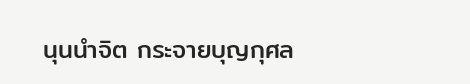นุนนำจิต กระจายบุญกุศล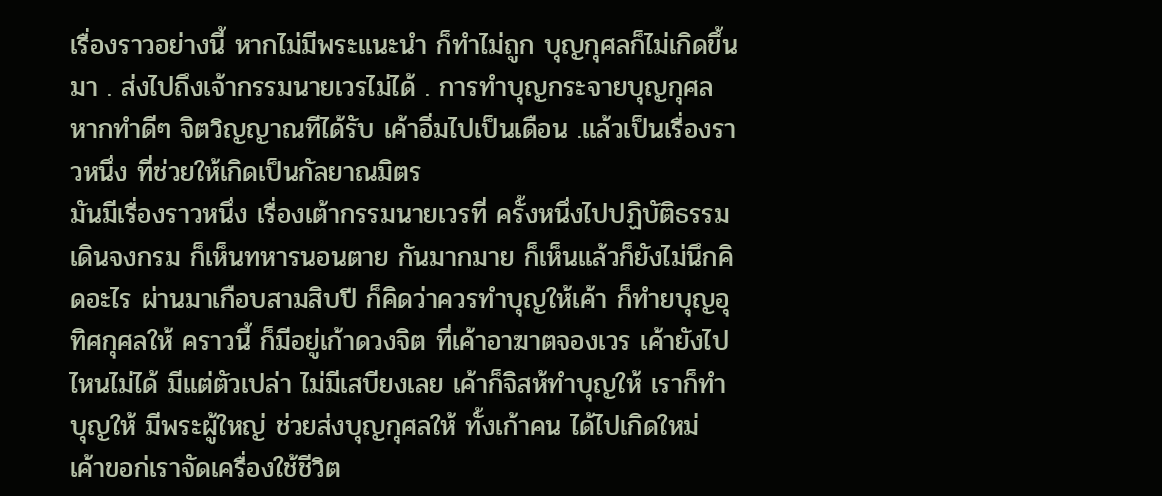เรื่องราวอย่างนี้ หากไม่มีพระแนะนำ ก็ทำไม่ถูก บุญกุศลก็ไม่เกิดขึ้นมา . ส่งไปถึงเจ้ากรรมนายเวรไม่ได้ . การทำบุญกระจายบุญกุศล หากทำดีๆ จิตวิญญาณทีได้รับ เค้าอิ่มไปเป็นเดือน .แล้วเป็นเรื่องราวหนึ่ง ที่ช่วยให้เกิดเป็นกัลยาณมิตร
มันมีเรื่องราวหนึ่ง เรื่องเต้ากรรมนายเวรที่ ครั้งหนึ่งไปปฏิบัติธรรมเดินจงกรม ก็เห็นทหารนอนตาย กันมากมาย ก็เห็นแล้วก็ยังไม่นึกคิดอะไร ผ่านมาเกือบสามสิบปี ก็คิดว่าควรทำบุญให้เค้า ก็ทำยบุญอุทิศกุศลให้ คราวนี้ ก็มีอยู่เก้าดวงจิต ที่เค้าอาฆาตจองเวร เค้ายังไปไหนไม่ได้ มีแต่ตัวเปล่า ไม่มีเสบียงเลย เค้าก็จิสห้ทำบุญให้ เราก็ทำบุญให้ มีพระผู้ใหญ่ ช่วยส่งบุญกุศลให้ ทั้งเก้าคน ได้ไปเกิดใหม่ เค้าขอก่เราจัดเครื่องใช้ชีวิต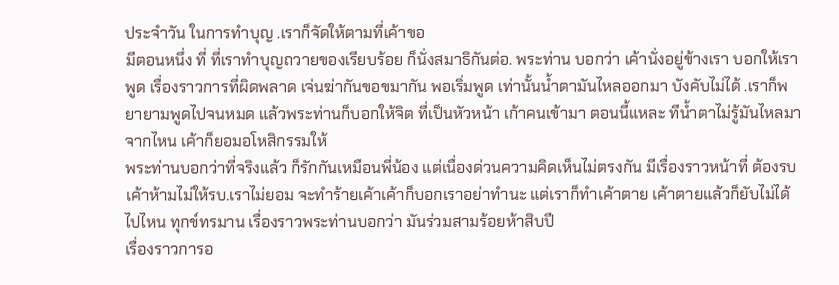ประจำวัน ในการทำบุญ .เราก็จัดให้ตามที่เค้าขอ
มีตอนหนึ่ง ที่ ที่เราทำบุญถวายของเรียบร้อย ก็นั่งสมาธิกันต่อ. พระท่าน บอกว่า เค้านั่งอยู่ข้างเรา บอกให้เราพูด เรื่องราวการที่ผิดพลาด เจ่นฆ่ากันขอขมากัน พอเริ่มพูด เท่านั้นน้ำตามันไหลออกมา บังคับไม่ได้ .เราก็พยายามพูดไปจนหมด แล้วพระท่านก็บอกให้จิต ที่เป็นหัวหน้า เก้าคนเข้ามา ตอนนี้แหละ ทีน้ำตาไม่รู้มันไหลมาจากไหน เค้าก็ยอมอโหสิกรรมให้
พระท่านบอกว่าที่จริงแล้ว ก็รักกันเหมือนพี่น้อง แต่เนื่องด่วนความคิดเห็นไม่ตรงกัน มีเรื่องราวหน้าที่ ต้องรบ เค้าห้ามไม่ให้รบ.เราไม่ยอม จะทำร้ายเค้าเค้าก็บอกเราอย่าทำนะ แต่เราก็ทำเค้าตาย เค้าตายแล้วก็ยับไม่ได้ไปไหน ทุกข์ทรมาน เรื่องราวพระท่านบอกว่า มันร่วมสามร้อยห้าสิบปี
เรื่องราวการอ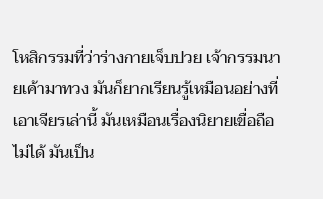โหสิกรรมที่ว่าร่างกายเจ็บปวย เจ้ากรรมนายเค้ามาทวง มันก็ยากเรียนรู้เหมือนอย่างที่เอาเจียรเล่านี้ มันเหมือนเรื่องนิยายเขื่อถือไม่ได้ มันเป็น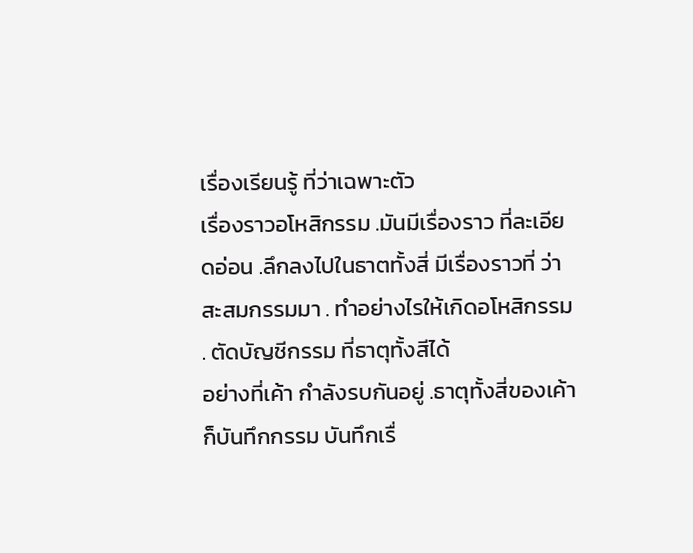เรื่องเรียนรู้ ที่ว่าเฉพาะตัว
เรื่องราวอโหสิกรรม .มันมีเรื่องราว ที่ละเอียดอ่อน .ลึกลงไปในธาตทั้งสี่ มีเรื่องราวที่ ว่า สะสมกรรมมา . ทำอย่างไรให้เกิดอโหสิกรรม . ตัดบัญชีกรรม ที่ธาตุทั้งสีได้
อย่างที่เค้า กำลังรบกันอยู่ .ธาตุทั้งสี่ของเค้า ก็บันทึกกรรม บันทึกเรื่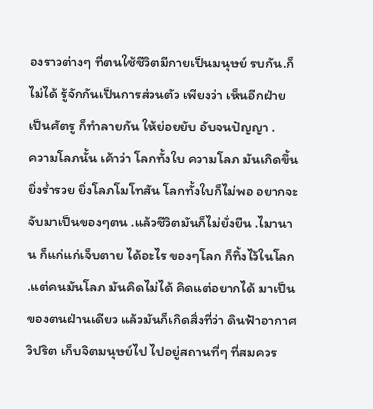องราวต่างๆ ที่ตนใช้ชีวิตมีกายเป็นมนุษย์ รบกัน.ก็ไม่ได้ รู้จักกันเป็นการส่วนตัว เพียงว่า เห็นอีกฝ่าย เป็นศัตรู ก็ทำลายกัน ให้ย่อยยับ อับจนปัญญา .
ความโลภนั้น เค้าว่า โลกทั้งใบ ความโลภ มันเกิดขึ้น ยิ่งร่ำรวย ยิ่งโลภโมโทสัน โลกทั้งใบก็ไม่พอ อยากจะจับมาเป็นของๆตน .แล้วชีวิตมันก็ไม่ยั่งยืน .ไมานาน ก็แก่แก่เจ็บตาย ได้อะไร ของๆโลก ก็ทิ้งไว้ในโลก .แต่คนมันโลภ มันคิดไม่ได้ คิดแต่อยากได้ มาเป็นของตนฝ่านเดียว แล้วมันก็เกิดสิ่งที่ว่า ดินฟ้าอากาศวิปริต เก็บจิตมนุษย์ไป ไปอยู่สถานที่ๆ ที่สมควร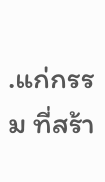.แก่กรรม ที่สร้า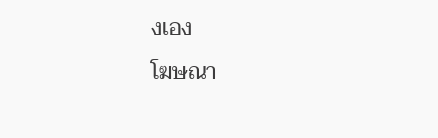งเอง
โฆษณา